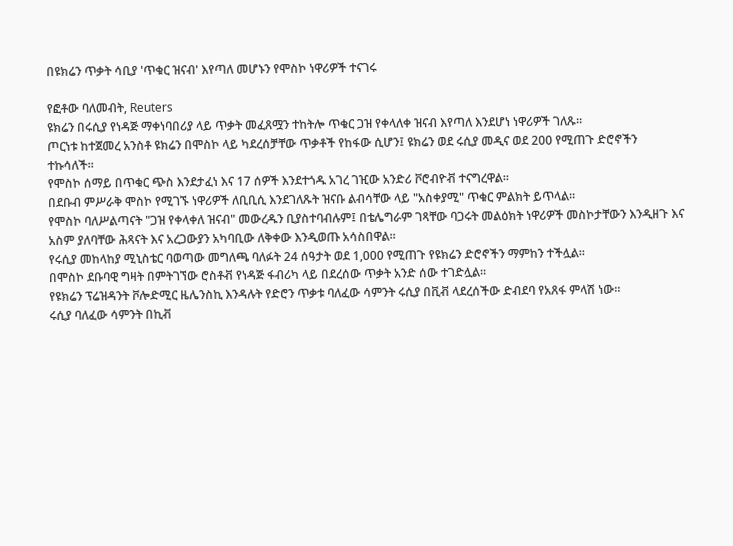በዩክሬን ጥቃት ሳቢያ 'ጥቁር ዝናብ' እየጣለ መሆኑን የሞስኮ ነዋሪዎች ተናገሩ

የፎቶው ባለመብት, Reuters
ዩክሬን በሩሲያ የነዳጅ ማቀነባበሪያ ላይ ጥቃት መፈጸሟን ተከትሎ ጥቁር ጋዝ የቀላለቀ ዝናብ እየጣለ እንደሆነ ነዋሪዎች ገለጹ።
ጦርነቱ ከተጀመረ አንስቶ ዩክሬን በሞስኮ ላይ ካደረሰቻቸው ጥቃቶች የከፋው ሲሆን፤ ዩክሬን ወደ ሩሲያ መዲና ወደ 200 የሚጠጉ ድሮኖችን ተኩሳለች።
የሞስኮ ሰማይ በጥቁር ጭስ እንደታፈነ እና 17 ሰዎች እንደተጎዱ አገረ ገዢው አንድሪ ቮሮብዮቭ ተናግረዋል።
በደቡብ ምሥራቅ ሞስኮ የሚገኙ ነዋሪዎች ለቢቢሲ እንደገለጹት ዝናቡ ልብሳቸው ላይ "አስቀያሚ" ጥቁር ምልክት ይጥላል።
የሞስኮ ባለሥልጣናት "ጋዝ የቀላቀለ ዝናብ" መውረዱን ቢያስተባብሉም፤ በቴሌግራም ገጻቸው ባጋሩት መልዕክት ነዋሪዎች መስኮታቸውን እንዲዘጉ እና አስም ያለባቸው ሕጻናት እና አረጋውያን አካባቢው ለቅቀው እንዲወጡ አሳስበዋል።
የሩሲያ መከላከያ ሚኒስቴር ባወጣው መግለጫ ባለፉት 24 ሰዓታት ወደ 1,000 የሚጠጉ የዩክሬን ድሮኖችን ማምከን ተችሏል።
በሞስኮ ደቡባዊ ግዛት በምትገኘው ሮስቶቭ የነዳጅ ፋብሪካ ላይ በደረሰው ጥቃት አንድ ሰው ተገድሏል።
የዩክሬን ፕሬዝዳንት ቮሎድሚር ዜሌንስኪ እንዳሉት የድሮን ጥቃቱ ባለፈው ሳምንት ሩሲያ በቪቭ ላደረሰችው ድብደባ የአጸፋ ምላሽ ነው።
ሩሲያ ባለፈው ሳምንት በኪቭ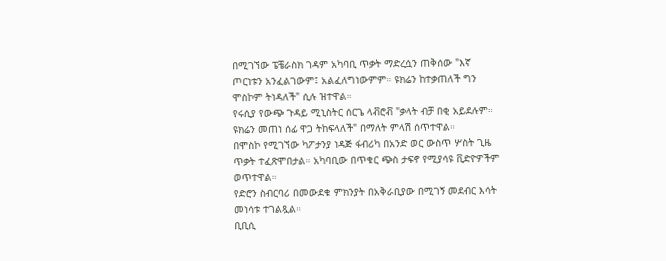በሚገኘው ፔቼራስክ ገዳም አካባቢ ጥቃት ማድረሷን ጠቅሰው "እኛ ጦርነቱን አንፈልገውም፤ አልፈለግነውምም። ዩክሬን ከተቃጠለች ግን ሞስኮም ትነዳለች" ሲሉ ዝተዋል።
የሩሲያ የውጭ ጉዳይ ሚኒስትር ሰርጌ ላቭሮቭ "ቃላት ብቻ በቂ አይደሉም። ዩክሬን መጠነ ሰፊ ዋጋ ትከፍላለች" በማለት ምላሽ ሰጥተዋል።
በሞስኮ የሚገኘው ካፖታንያ ነዳጅ ፋብሪካ በአንድ ወር ውስጥ ሦስት ጊዜ ጥቃት ተፈጽሞበታል። አካባቢው በጥቁር ጭስ ታፍኖ የሚያሳዩ ቪድዮዎችም ወጥተዋል።
የድሮን ስብርባሪ በመውደቁ ምክንያት በአቅራቢያው በሚገኝ መደብር እሳት መነሳቱ ተገልጿል።
ቢቢሲ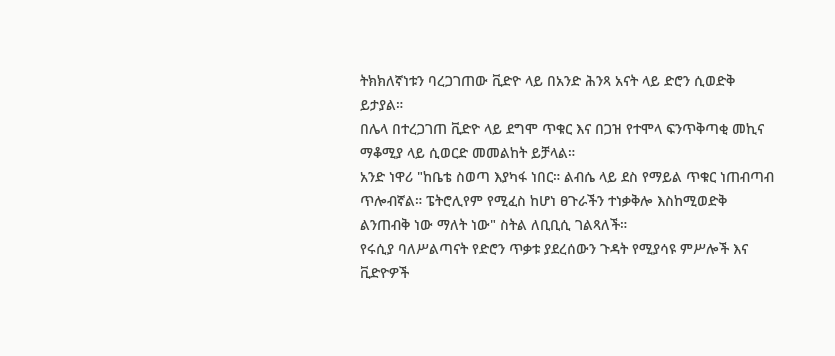ትክክለኛነቱን ባረጋገጠው ቪድዮ ላይ በአንድ ሕንጻ አናት ላይ ድሮን ሲወድቅ ይታያል።
በሌላ በተረጋገጠ ቪድዮ ላይ ደግሞ ጥቁር እና በጋዝ የተሞላ ፍንጥቅጣቂ መኪና ማቆሚያ ላይ ሲወርድ መመልከት ይቻላል።
አንድ ነዋሪ "ከቤቴ ስወጣ እያካፋ ነበር። ልብሴ ላይ ደስ የማይል ጥቁር ነጠብጣብ ጥሎብኛል። ፔትሮሊየም የሚፈስ ከሆነ ፀጉራችን ተነቃቅሎ እስከሚወድቅ ልንጠብቅ ነው ማለት ነው" ስትል ለቢቢሲ ገልጻለች።
የሩሲያ ባለሥልጣናት የድሮን ጥቃቱ ያደረሰውን ጉዳት የሚያሳዩ ምሥሎች እና ቪድዮዎች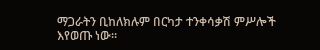ማጋራትን ቢከለክሉም በርካታ ተንቀሳቃሽ ምሥሎች እየወጡ ነው።